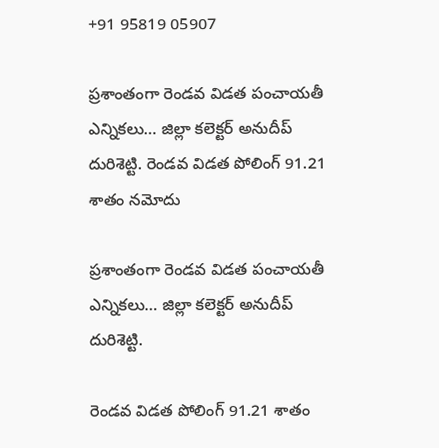+91 95819 05907

ప్రశాంతంగా రెండవ విడత పంచాయతీ ఎన్నికలు… జిల్లా కలెక్టర్ అనుదీప్ దురిశెట్టి. రెండవ విడత పోలింగ్ 91.21 శాతం నమోదు

ప్రశాంతంగా రెండవ విడత పంచాయతీ ఎన్నికలు… జిల్లా కలెక్టర్ అనుదీప్ దురిశెట్టి.

రెండవ విడత పోలింగ్ 91.21 శాతం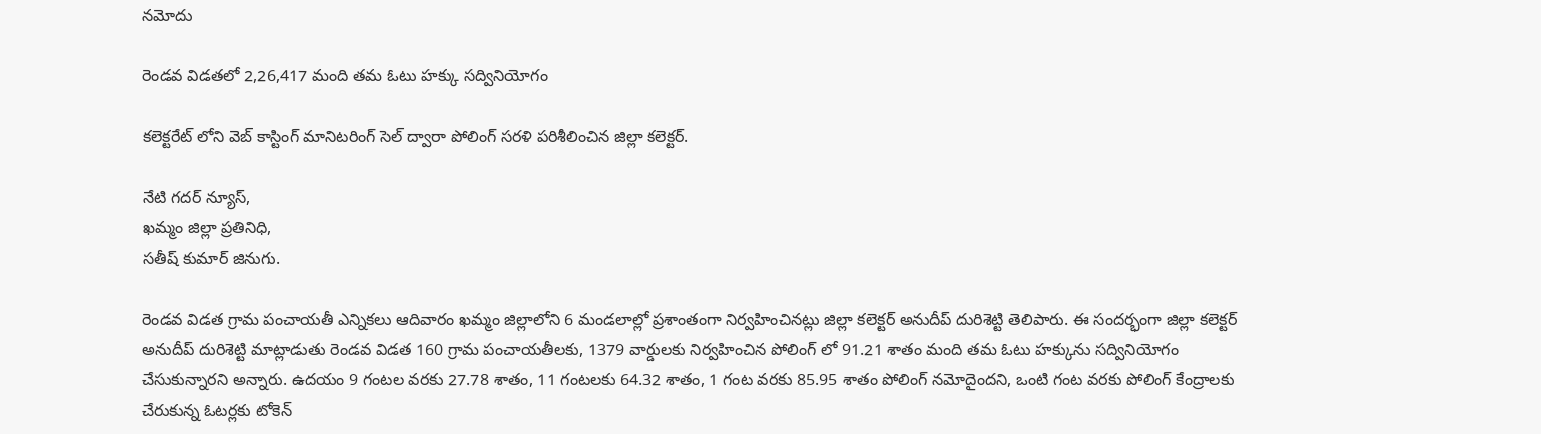నమోదు

రెండవ విడతలో 2,26,417 మంది తమ ఓటు హక్కు సద్వినియోగం

కలెక్టరేట్ లోని వెబ్ కాస్టింగ్ మానిటరింగ్ సెల్ ద్వారా పోలింగ్ సరళి పరిశీలించిన జిల్లా కలెక్టర్.

నేటి గదర్ న్యూస్,
ఖమ్మం జిల్లా ప్రతినిధి,
సతీష్ కుమార్ జినుగు.

రెండవ విడత గ్రామ పంచాయతీ ఎన్నికలు ఆదివారం ఖమ్మం జిల్లాలోని 6 మండలాల్లో ప్రశాంతంగా నిర్వహించినట్లు జిల్లా కలెక్టర్ అనుదీప్ దురిశెట్టి తెలిపారు. ఈ సందర్భంగా జిల్లా కలెక్టర్ అనుదీప్ దురిశెట్టి మాట్లాడుతు రెండవ విడత 160 గ్రామ పంచాయతీలకు, 1379 వార్డులకు నిర్వహించిన పోలింగ్ లో 91.21 శాతం మంది తమ ఓటు హక్కును సద్వినియోగం చేసుకున్నారని అన్నారు. ఉదయం 9 గంటల వరకు 27.78 శాతం, 11 గంటలకు 64.32 శాతం, 1 గంట వరకు 85.95 శాతం పోలింగ్ నమోదైందని, ఒంటి గంట వరకు పోలింగ్ కేంద్రాలకు చేరుకున్న ఓటర్లకు టోకెన్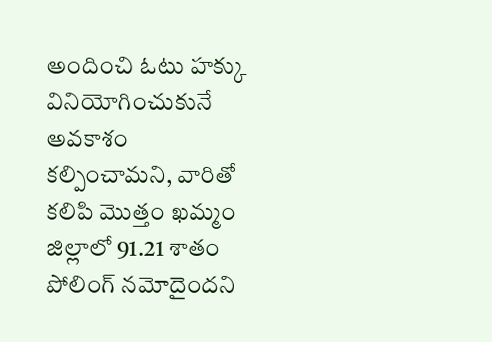అందించి ఓటు హక్కు వినియోగించుకునే అవకాశం కల్పించామని, వారితో కలిపి మొత్తం ఖమ్మం జిల్లాలో 91.21 శాతం పోలింగ్ నమోదైందని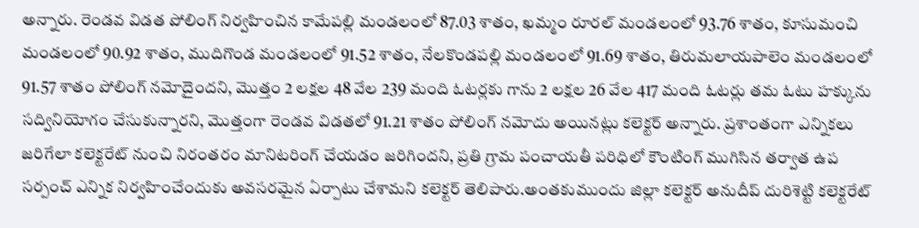అన్నారు. రెండవ విడత పోలింగ్ నిర్వహించిన కామేపల్లి మండలంలో 87.03 శాతం, ఖమ్మం రూరల్ మండలంలో 93.76 శాతం, కూసుమంచి మండలంలో 90.92 శాతం, ముదిగొండ మండలంలో 91.52 శాతం, నేలకొండపల్లి మండలంలో 91.69 శాతం, తిరుమలాయపాలెం మండలంలో 91.57 శాతం పోలింగ్ నమోదైందని, మొత్తం 2 లక్షల 48 వేల 239 మంది ఓటర్లకు గాను 2 లక్షల 26 వేల 417 మంది ఓటర్లు తమ ఓటు హక్కును సద్వినియోగం చేసుకున్నారని, మొత్తంగా రెండవ విడతలో 91.21 శాతం పోలింగ్ నమోదు అయినట్లు కలెక్టర్ అన్నారు. ప్రశాంతంగా ఎన్నికలు జరిగేలా కలెక్టరేట్ నుంచి నిరంతరం మానిటరింగ్ చేయడం జరిగిందని, ప్రతి గ్రామ పంచాయతీ పరిధిలో కౌంటింగ్ ముగిసిన తర్వాత ఉప సర్పంచ్ ఎన్నిక నిర్వహించేందుకు అవసరమైన ఏర్పాటు చేశామని కలెక్టర్ తెలిపారు.అంతకుముందు జిల్లా కలెక్టర్ అనుదీప్ దురిశెట్టి కలెక్టరేట్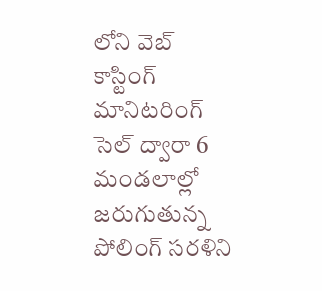లోని వెబ్ కాస్టింగ్ మానిటరింగ్ సెల్ ద్వారా 6 మండలాల్లో జరుగుతున్న పోలింగ్ సరళిని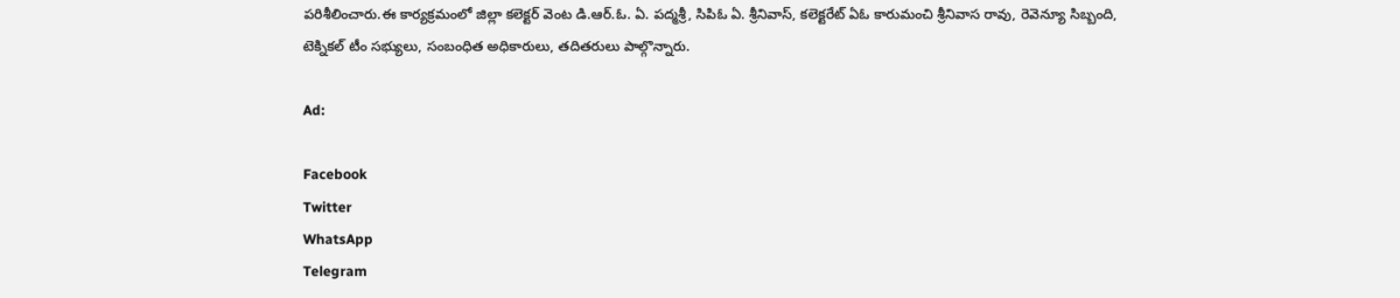పరిశీలించారు.ఈ కార్యక్రమంలో జిల్లా కలెక్టర్ వెంట డి.ఆర్.ఓ. ఏ. పద్మశ్రీ, సిపిఓ ఏ. శ్రీనివాస్, కలెక్టరేట్ ఏఓ కారుమంచి శ్రీనివాస రావు, రెవెన్యూ సిబ్బంది,
టెక్నికల్ టీం సభ్యులు, సంబంధిత అధికారులు, తదితరులు పాల్గొన్నారు.

Ad:

Facebook
Twitter
WhatsApp
Telegram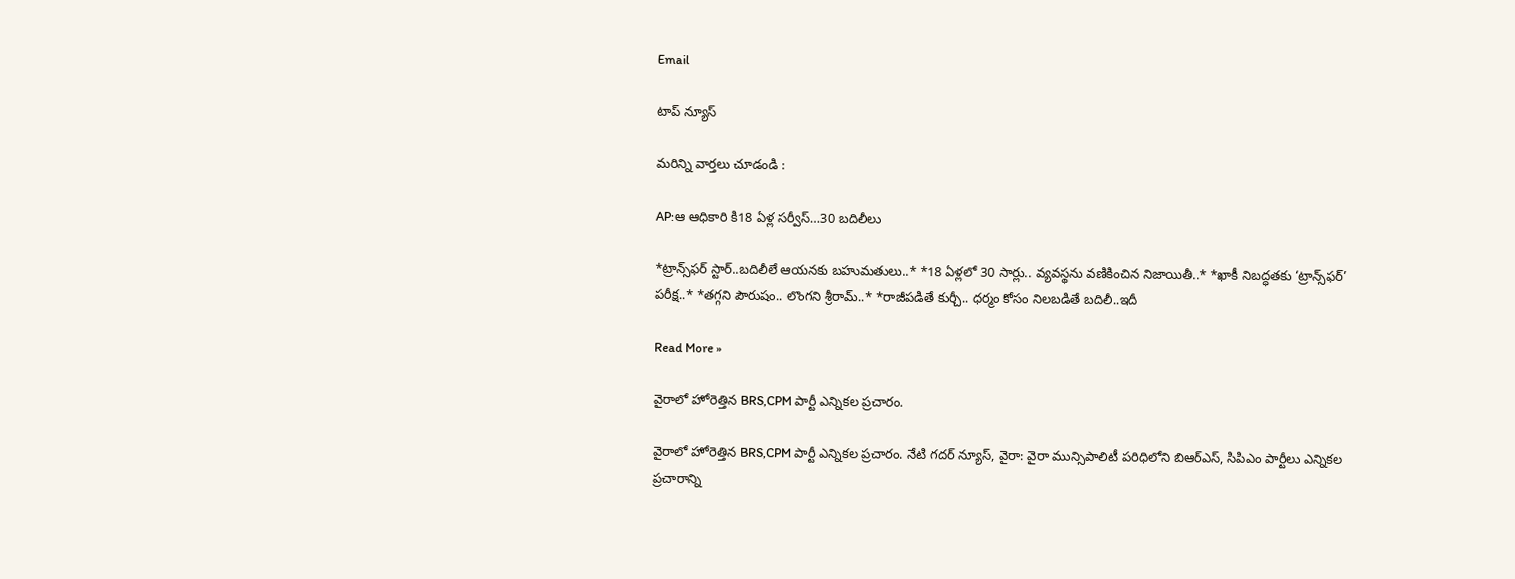Email

టాప్ న్యూస్

మరిన్ని వార్తలు చూడండి :

AP:ఆ ఆధికారి కి18 ఏళ్ల సర్వీస్…30 బదిలీలు

*ట్రాన్స్‌ఫర్ స్టార్..బదిలీలే ఆయనకు బహుమతులు..* *18 ఏళ్లలో 30 సార్లు.. వ్యవస్థను వణికించిన నిజాయితీ..* *ఖాకీ నిబద్ధతకు ‘ట్రాన్స్‌ఫర్’ పరీక్ష..* *తగ్గని పౌరుషం.. లొంగని శ్రీరామ్..* *రాజీపడితే కుర్చీ.. ధర్మం కోసం నిలబడితే బదిలీ..ఇదీ

Read More »

వైరాలో హోరెత్తిన BRS,CPM పార్టీ ఎన్నికల ప్రచారం.

వైరాలో హోరెత్తిన BRS,CPM పార్టీ ఎన్నికల ప్రచారం. నేటి గదర్ న్యూస్, వైరా: వైరా మున్సిపాలిటీ పరిధిలోని బిఆర్ఎస్, సిపిఎం పార్టీలు ఎన్నికల ప్రచారాన్ని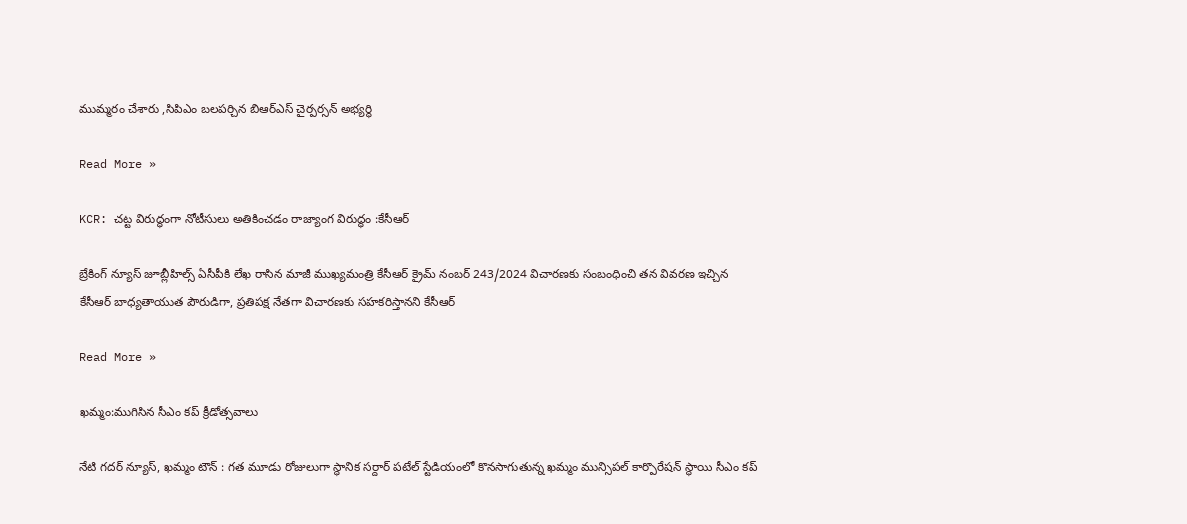ముమ్మరం చేశారు ,సిపిఎం బలపర్చిన బిఆర్ఎస్ చైర్పర్సన్ అభ్యర్థి

Read More »

KCR: చట్ట విరుద్ధంగా నోటీసులు అతికించడం రాజ్యాంగ విరుద్ధం :కేసీఆర్

బ్రేకింగ్ న్యూస్ జూబ్లీహిల్స్ ఏసీపీకి లేఖ రాసిన మాజీ ముఖ్యమంత్రి కేసీఆర్ క్రైమ్ నంబర్ 243/2024 విచారణకు సంబంధించి తన వివరణ ఇచ్చిన కేసీఆర్ బాధ్యతాయుత పౌరుడిగా, ప్రతిపక్ష నేతగా విచారణకు సహకరిస్తానని కేసీఆర్

Read More »

ఖమ్మం:ముగిసిన సీఎం కప్ క్రీడోత్సవాలు

నేటి గదర్ న్యూస్, ఖమ్మం టౌన్ : గత మూడు రోజులుగా స్థానిక సర్దార్ పటేల్ స్టేడియంలో కొనసాగుతున్న ఖమ్మం మున్సిపల్ కార్పొరేషన్ స్థాయి సీఎం కప్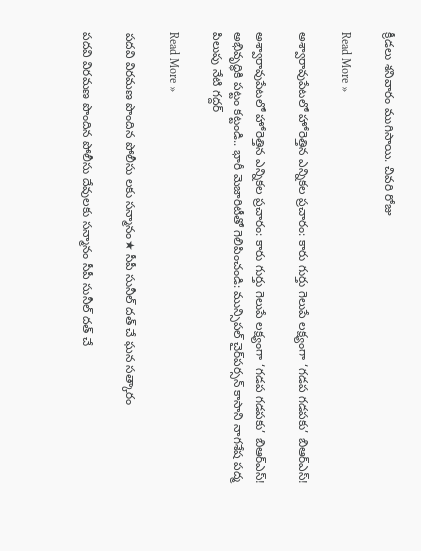క్రీడలు శనివారం ముగిసాయి. చివరి రోజు

Read More »

అశ్వారావుపేటలో హోరెత్తిన ఎన్నికల ప్రచారం: కారు గుర్తు గెలుపే లక్ష్యంగా ‘గడప గడపకు’ బిఆర్ఎస్!

అశ్వారావుపేటలో హోరెత్తిన ఎన్నికల ప్రచారం: కారు గుర్తు గెలుపే లక్ష్యంగా ‘గడప గడపకు’ బిఆర్ఎస్! అభివృద్ధికి పట్టం కట్టండి.. భారీ మెజారిటీతో గెలిపించండి: మున్సిపల్ చైర్‌పర్సన్ కాసాని నాగశేష పద్మ పిలుపు నేటి గద్దర్

Read More »

పదవి విరమణ పొందిన పోలీసు లకు సన్మానం★ సీపీ సునీల్ దత్ చే ఘన సత్కారం

పదవి విరమణ పొందిన పోలీసు దేవులకు సన్మానం సీపీ సునీల్ దత్ చే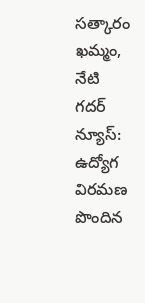సత్కారం ఖమ్మం, నేటి గదర్ న్యూస్: ఉద్యోగ విరమణ పొందిన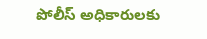పోలీస్ అధికారులకు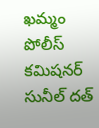ఖమ్మం పోలీస్ కమిషనర్ సునీల్ దత్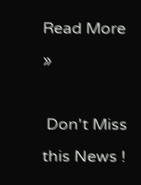Read More »

 Don't Miss this News !